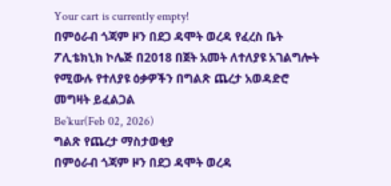Your cart is currently empty!
በምዕራብ ጎጃም ዞን በደጋ ዳሞት ወረዳ የፈረስ ቤት ፖሊቴክኒክ ኮሌጅ በ2018 በጀት አመት ለተለያዩ አገልግሎት የሚውሉ የተለያዩ ዕቃዎችን በግልጽ ጨረታ አወዳድሮ መግዛት ይፈልጋል
Be’kur(Feb 02, 2026)
ግልጽ የጨረታ ማስታወቂያ
በምዕራብ ጎጃም ዞን በደጋ ዳሞት ወረዳ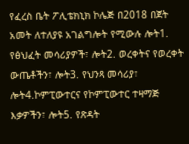የፈረስ ቤት ፖሊቴክኒክ ኮሌጅ በ2018 በጀት አመት ለተለያዩ አገልግሎት የሚውሉ ሎት1. የፅህፈት መሳሪያዎች፣ ሎት2. ወረቀትና የወረቀት ውጤቶችን፣ ሎት3. የህንጻ መሳሪያ፣ ሎት4.ኮምፒውተርና የኮምፒውተር ተዛማጅ እቃዎችን፣ ሎት5. የጽዳት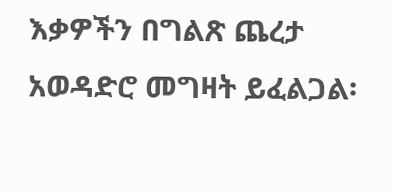እቃዎችን በግልጽ ጨረታ አወዳድሮ መግዛት ይፈልጋል፡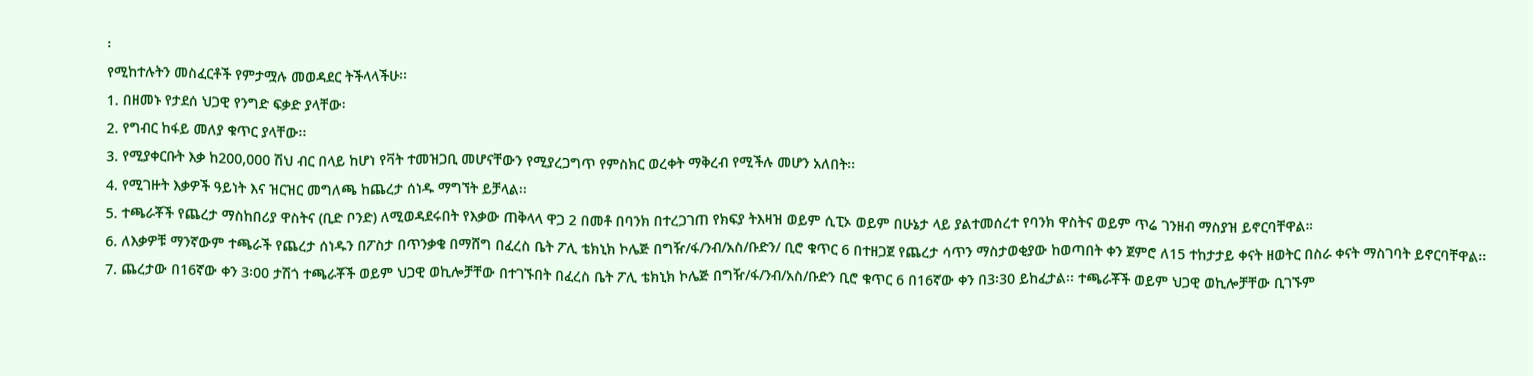፡
የሚከተሉትን መስፈርቶች የምታሟሉ መወዳደር ትችላላችሁ፡፡
1. በዘመኑ የታደሰ ህጋዊ የንግድ ፍቃድ ያላቸው፡
2. የግብር ከፋይ መለያ ቁጥር ያላቸው፡፡
3. የሚያቀርቡት እቃ ከ200,000 ሽህ ብር በላይ ከሆነ የቫት ተመዝጋቢ መሆናቸውን የሚያረጋግጥ የምስክር ወረቀት ማቅረብ የሚችሉ መሆን አለበት፡፡
4. የሚገዙት እቃዎች ዓይነት እና ዝርዝር መግለጫ ከጨረታ ሰነዱ ማግኘት ይቻላል፡፡
5. ተጫራቾች የጨረታ ማስከበሪያ ዋስትና (ቢድ ቦንድ) ለሚወዳደሩበት የእቃው ጠቅላላ ዋጋ 2 በመቶ በባንክ በተረጋገጠ የክፍያ ትእዛዝ ወይም ሲፒኦ ወይም በሁኔታ ላይ ያልተመሰረተ የባንክ ዋስትና ወይም ጥሬ ገንዘብ ማስያዝ ይኖርባቸዋል።
6. ለእቃዎቹ ማንኛውም ተጫራች የጨረታ ሰነዱን በፖስታ በጥንቃቄ በማሸግ በፈረስ ቤት ፖሊ ቴክኒክ ኮሌጅ በግዥ/ፋ/ንብ/አስ/ቡድን/ ቢሮ ቁጥር 6 በተዘጋጀ የጨረታ ሳጥን ማስታወቂያው ከወጣበት ቀን ጀምሮ ለ15 ተከታታይ ቀናት ዘወትር በስራ ቀናት ማስገባት ይኖርባቸዋል፡፡
7. ጨረታው በ16ኛው ቀን 3፡00 ታሽጎ ተጫራቾች ወይም ህጋዊ ወኪሎቻቸው በተገኙበት በፈረስ ቤት ፖሊ ቴክኒክ ኮሌጅ በግዥ/ፋ/ንብ/አስ/ቡድን ቢሮ ቁጥር 6 በ16ኛው ቀን በ3፡30 ይከፈታል፡፡ ተጫራቾች ወይም ህጋዊ ወኪሎቻቸው ቢገኙም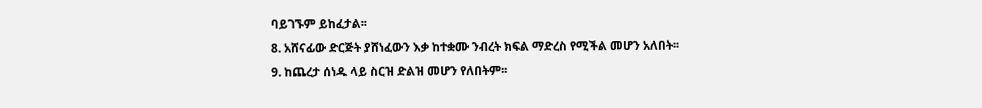ባይገኙም ይከፈታል፡፡
8. አሸናፊው ድርጅት ያሸነፈውን እቃ ከተቋሙ ንብረት ክፍል ማድረስ የሚችል መሆን አለበት፡፡
9. ከጨረታ ሰነዱ ላይ ስርዝ ድልዝ መሆን የለበትም፡፡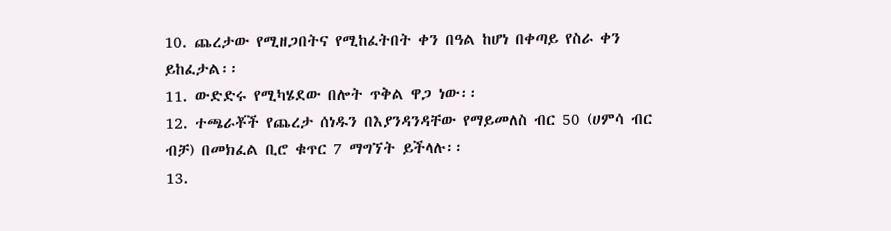10. ጨረታው የሚዘጋበትና የሚከፈትበት ቀን በዓል ከሆነ በቀጣይ የስራ ቀን ይከፈታል፡፡
11. ውድድሩ የሚካሄደው በሎት ጥቅል ዋጋ ነው፡፡
12. ተጫራቾች የጨረታ ሰነዱን በእያንዳንዳቸው የማይመለስ ብር 50 (ሀምሳ ብር ብቻ) በመክፈል ቢሮ ቁጥር 7 ማግኘት ይችላሉ፡፡
13.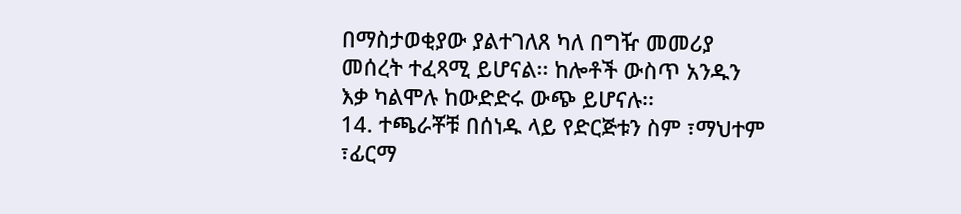በማስታወቂያው ያልተገለጸ ካለ በግዥ መመሪያ መሰረት ተፈጻሚ ይሆናል፡፡ ከሎቶች ውስጥ አንዱን እቃ ካልሞሉ ከውድድሩ ውጭ ይሆናሉ፡፡
14. ተጫራቾቹ በሰነዱ ላይ የድርጅቱን ስም ፣ማህተም ፣ፊርማ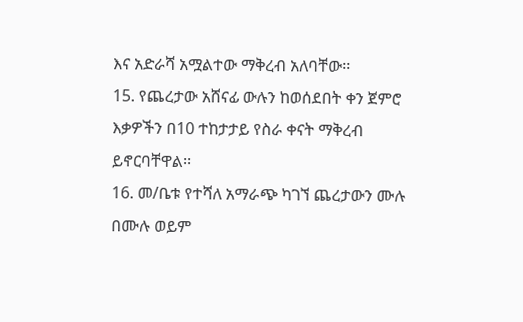እና አድራሻ አሟልተው ማቅረብ አለባቸው፡፡
15. የጨረታው አሸናፊ ውሉን ከወሰደበት ቀን ጀምሮ እቃዎችን በ10 ተከታታይ የስራ ቀናት ማቅረብ ይኖርባቸዋል፡፡
16. መ/ቤቱ የተሻለ አማራጭ ካገኘ ጨረታውን ሙሉ በሙሉ ወይም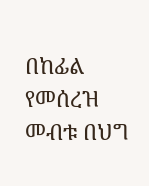በከፊል የመሰረዝ መብቱ በህግ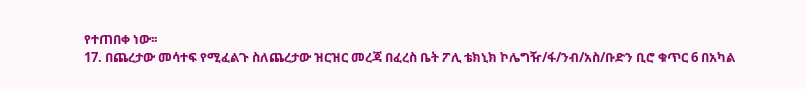የተጠበቀ ነው፡፡
17. በጨረታው መሳተፍ የሚፈልጉ ስለጨረታው ዝርዝር መረጃ በፈረስ ቤት ፖሊ ቴክኒክ ኮሌግዥ/ፋ/ንብ/አስ/ቡድን ቢሮ ቁጥር 6 በአካል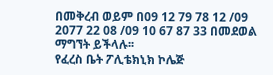በመቅረብ ወይም በ09 12 79 78 12 /09 2077 22 08 /09 10 67 87 33 በመደወል ማግኘት ይችላሉ፡፡
የፈረስ ቤት ፖሊቴክኒክ ኮሌጅ